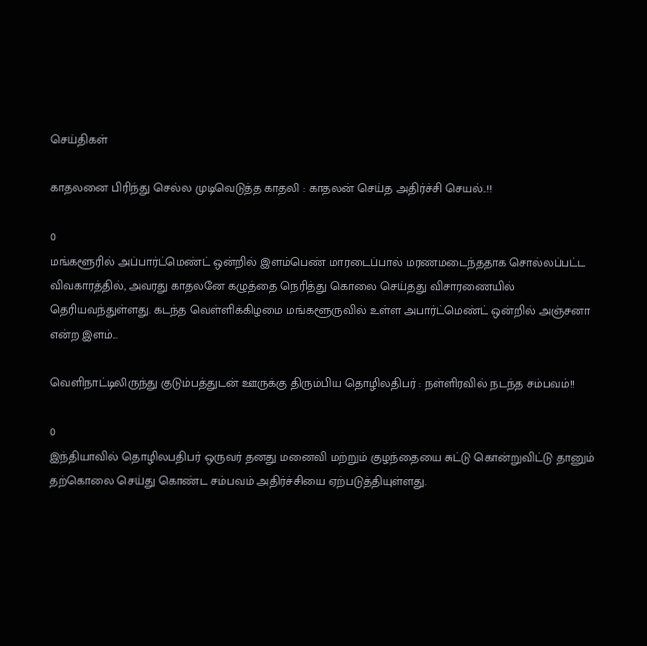செய்திகள்

காதலனை பிரிந்து செல்ல முடிவெடுத்த காதலி : காதலன் செய்த அதிர்ச்சி செயல்..!!

0
மங்களூரில் அப்பார்ட்மெண்ட் ஒன்றில் இளம்பெண் மாரடைப்பால் மரணமடைந்ததாக சொல்லப்பட்ட விவகாரத்தில், அவரது காதலனே கழுத்தை நெரித்து கொலை செய்தது விசாரணையில் தெரியவந்துள்ளது. கடந்த வெள்ளிக்கிழமை மங்களூருவில் உள்ள அபார்ட்மெண்ட் ஒன்றில் அஞ்சனா என்ற இளம்...

வெளிநாட்டிலிருந்து குடும்பத்துடன் ஊருக்கு திரும்பிய தொழிலதிபர் : நள்ளிரவில் நடந்த சம்பவம்!!

0
இந்தியாவில் தொழிலபதிபர் ஒருவர் தனது மனைவி மற்றும் குழந்தையை சுட்டு கொன்றுவிட்டு தானும் தற்கொலை செய்து கொண்ட சம்பவம் அதிர்ச்சியை ஏற்படுத்தியுள்ளது.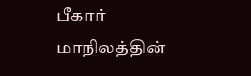பீகார் மாநிலத்தின்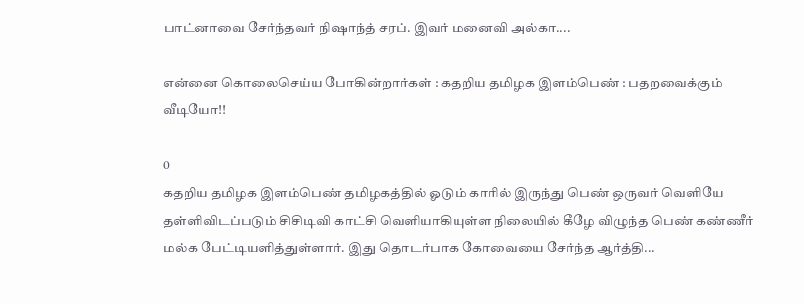பாட்னாவை சேர்ந்தவர் நிஷாந்த் சரப். இவர் மனைவி அல்கா....

என்னை கொலைசெய்ய போகின்றார்கள் : கதறிய தமிழக இளம்பெண் : பதறவைக்கும் வீடியோ!!

0
கதறிய தமிழக இளம்பெண் தமிழகத்தில் ஓடும் காரில் இருந்து பெண் ஒருவர் வெளியே தள்ளிவிடப்படும் சிசிடிவி காட்சி வெளியாகியுள்ள நிலையில் கீழே விழுந்த பெண் கண்ணீர் மல்க பேட்டியளித்துள்ளார். இது தொடர்பாக கோவையை சேர்ந்த ஆர்த்தி...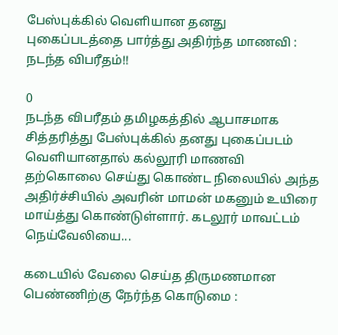பேஸ்புக்கில் வெளியான தனது புகைப்படத்தை பார்த்து அதிர்ந்த மாணவி : நடந்த விபரீதம்!!

0
நடந்த விபரீதம் தமிழகத்தில் ஆபாசமாக சித்தரித்து பேஸ்புக்கில் தனது புகைப்படம் வெளியானதால் கல்லூரி மாணவி தற்கொலை செய்து கொண்ட நிலையில் அந்த அதிர்ச்சியில் அவரின் மாமன் மகனும் உயிரை மாய்த்து கொண்டுள்ளார். கடலூர் மாவட்டம் நெய்வேலியை...

கடையில் வேலை செய்த திருமணமான பெண்ணிற்கு நேர்ந்த கொடுமை :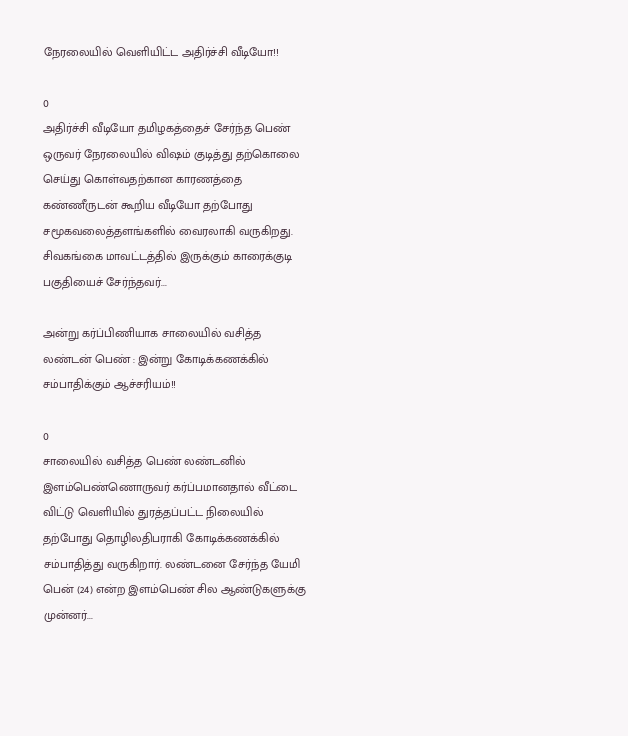நேரலையில் வெளியிட்ட அதிர்ச்சி வீடியோ!!

0
அதிர்ச்சி வீடியோ தமிழகத்தைச் சேர்ந்த பெண் ஒருவர் நேரலையில் விஷம் குடித்து தற்கொலை செய்து கொள்வதற்கான காரணத்தை கண்ணீருடன் கூறிய வீடியோ தற்போது சமூகவலைத்தளங்களில் வைரலாகி வருகிறது. சிவகங்கை மாவட்டத்தில் இருக்கும் காரைக்குடி பகுதியைச் சேர்ந்தவர்...

அன்று கர்ப்பிணியாக சாலையில் வசித்த லண்டன் பெண் : இன்று கோடிக்கணக்கில் சம்பாதிக்கும் ஆச்சரியம்!!

0
சாலையில் வசித்த பெண் லண்டனில் இளம்பெண்ணொருவர் கர்ப்பமானதால் வீட்டை விட்டு வெளியில் துரத்தப்பட்ட நிலையில் தற்போது தொழிலதிபராகி கோடிக்கணக்கில் சம்பாதித்து வருகிறார். லண்டனை சேர்ந்த யேமி பென் (24) என்ற இளம்பெண் சில ஆண்டுகளுக்கு முன்னர்...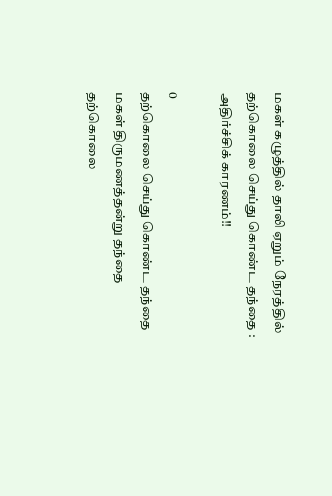மகள் கழுத்தில் தாலி ஏறும் நேரத்தில் தற்கொலை செய்து கொண்ட தந்தை : அதிர்ச்சிக் காரணம்!!

0
தற்கொலை செய்து கொண்ட தந்தை மகள் திருமணத்தன்று தந்தை தற்கொலை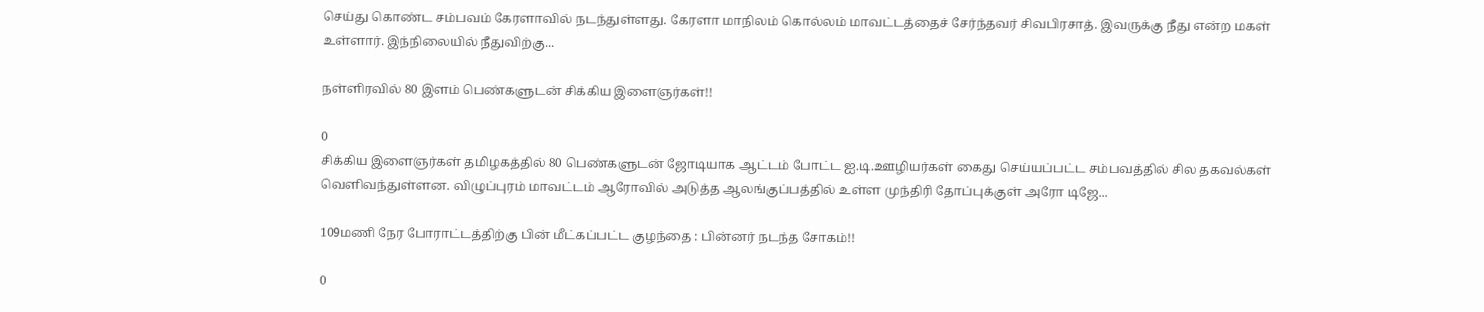செய்து கொண்ட சம்பவம் கேரளாவில் நடந்துள்ளது. கேரளா மாநிலம் கொல்லம் மாவட்டத்தைச் சேர்ந்தவர் சிவபிரசாத். இவருக்கு நீது என்ற மகள் உள்ளார். இந்நிலையில் நீதுவிற்கு...

நள்ளிரவில் 80 இளம் பெண்களுடன் சிக்கிய இளைஞர்கள்!!

0
சிக்கிய இளைஞர்கள் தமிழகத்தில் 80 பெண்களுடன் ஜோடியாக ஆட்டம் போட்ட ஐ.டி.ஊழியர்கள் கைது செய்யப்பட்ட சம்பவத்தில் சில தகவல்கள் வெளிவந்துள்ளன. விழுப்புரம் மாவட்டம் ஆரோவில் அடுத்த ஆலங்குப்பத்தில் உள்ள முந்திரி தோப்புக்குள் அரோ டிஜே...

109மணி நேர போராட்டத்திற்கு பின் மீட்கப்பட்ட குழந்தை : பின்னர் நடந்த சோகம்!!

0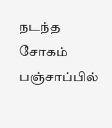நடந்த சோகம் பஞ்சாப்பில்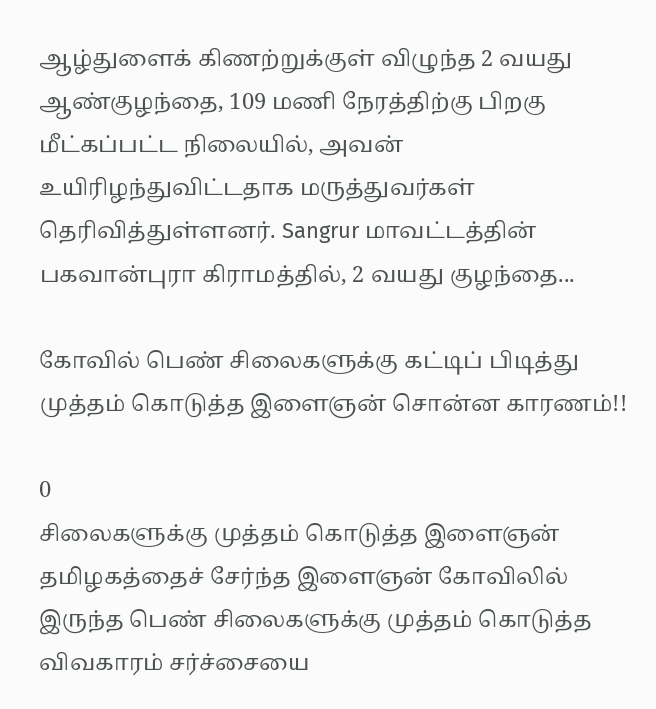ஆழ்துளைக் கிணற்றுக்குள் விழுந்த 2 வயது ஆண்குழந்தை, 109 மணி நேரத்திற்கு பிறகு மீட்கப்பட்ட நிலையில், அவன் உயிரிழந்துவிட்டதாக மருத்துவர்கள் தெரிவித்துள்ளனர். Sangrur மாவட்டத்தின் பகவான்புரா கிராமத்தில், 2 வயது குழந்தை...

கோவில் பெண் சிலைகளுக்கு கட்டிப் பிடித்து முத்தம் கொடுத்த இளைஞன் சொன்ன காரணம்!!

0
சிலைகளுக்கு முத்தம் கொடுத்த இளைஞன் தமிழகத்தைச் சேர்ந்த இளைஞன் கோவிலில் இருந்த பெண் சிலைகளுக்கு முத்தம் கொடுத்த விவகாரம் சர்ச்சையை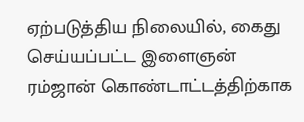ஏற்படுத்திய நிலையில், கைது செய்யப்பட்ட இளைஞன் ரம்ஜான் கொண்டாட்டத்திற்காக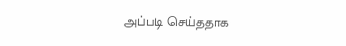அப்படி செய்ததாக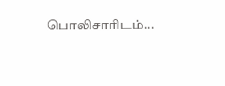பொலிசாரிடம்...